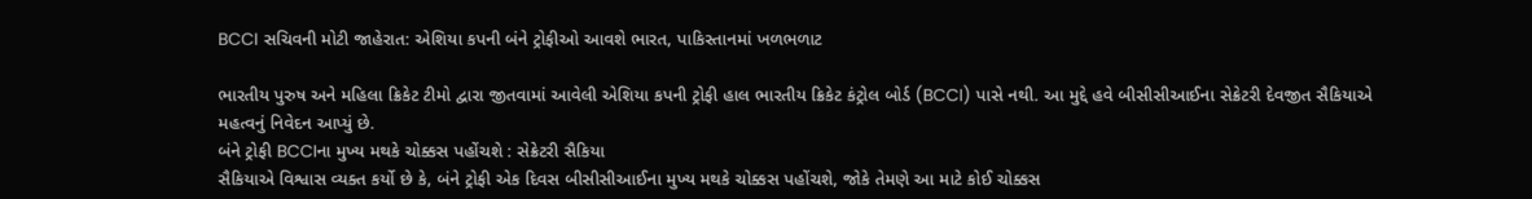BCCI સચિવની મોટી જાહેરાત: એશિયા કપની બંને ટ્રોફીઓ આવશે ભારત, પાકિસ્તાનમાં ખળભળાટ

ભારતીય પુરુષ અને મહિલા ક્રિકેટ ટીમો દ્વારા જીતવામાં આવેલી એશિયા કપની ટ્રોફી હાલ ભારતીય ક્રિકેટ કંટ્રોલ બોર્ડ (BCCI) પાસે નથી. આ મુદ્દે હવે બીસીસીઆઈના સેક્રેટરી દેવજીત સૈકિયાએ મહત્વનું નિવેદન આપ્યું છે.
બંને ટ્રોફી BCCIના મુખ્ય મથકે ચોક્કસ પહોંચશે : સેક્રેટરી સૈકિયા
સૈકિયાએ વિશ્વાસ વ્યક્ત કર્યો છે કે, બંને ટ્રોફી એક દિવસ બીસીસીઆઈના મુખ્ય મથકે ચોક્કસ પહોંચશે, જોકે તેમણે આ માટે કોઈ ચોક્કસ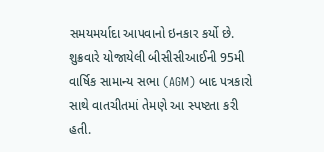સમયમર્યાદા આપવાનો ઇનકાર કર્યો છે. શુક્રવારે યોજાયેલી બીસીસીઆઈની 95મી વાર્ષિક સામાન્ય સભા (AGM) બાદ પત્રકારો સાથે વાતચીતમાં તેમણે આ સ્પષ્ટતા કરી હતી.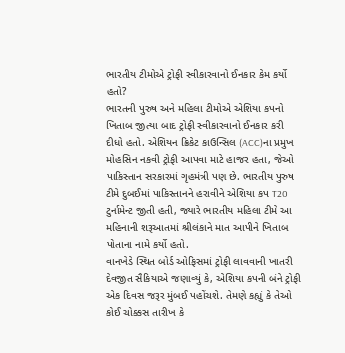ભારતીય ટીમોએ ટ્રોફી સ્વીકારવાનો ઈનકાર કેમ કર્યો હતો?
ભારતની પુરુષ અને મહિલા ટીમોએ એશિયા કપનો ખિતાબ જીત્યા બાદ ટ્રોફી સ્વીકારવાનો ઈનકાર કરી દીધો હતો. એશિયન ક્રિકેટ કાઉન્સિલ (ACC)ના પ્રમુખ મોહસિન નકવી ટ્રોફી આપવા માટે હાજર હતા, જેઓ પાકિસ્તાન સરકારમાં ગૃહમંત્રી પણ છે. ભારતીય પુરુષ ટીમે દુબઈમાં પાકિસ્તાનને હરાવીને એશિયા કપ T20 ટુર્નામેન્ટ જીતી હતી, જ્યારે ભારતીય મહિલા ટીમે આ મહિનાની શરૂઆતમાં શ્રીલંકાને માત આપીને ખિતાબ પોતાના નામે કર્યો હતો.
વાનખેડે સ્થિત બોર્ડ ઓફિસમાં ટ્રોફી લાવવાની ખાતરી
દેવજીત સૈકિયાએ જણાવ્યું કે, એશિયા કપની બંને ટ્રોફી એક દિવસ જરૂર મુંબઈ પહોંચશે. તેમણે કહ્યું કે તેઓ કોઈ ચોક્કસ તારીખ કે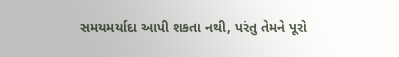સમયમર્યાદા આપી શકતા નથી, પરંતુ તેમને પૂરો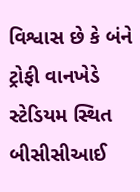વિશ્વાસ છે કે બંને ટ્રોફી વાનખેડે સ્ટેડિયમ સ્થિત બીસીસીઆઈ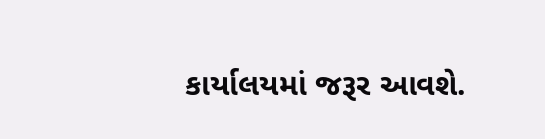કાર્યાલયમાં જરૂર આવશે.